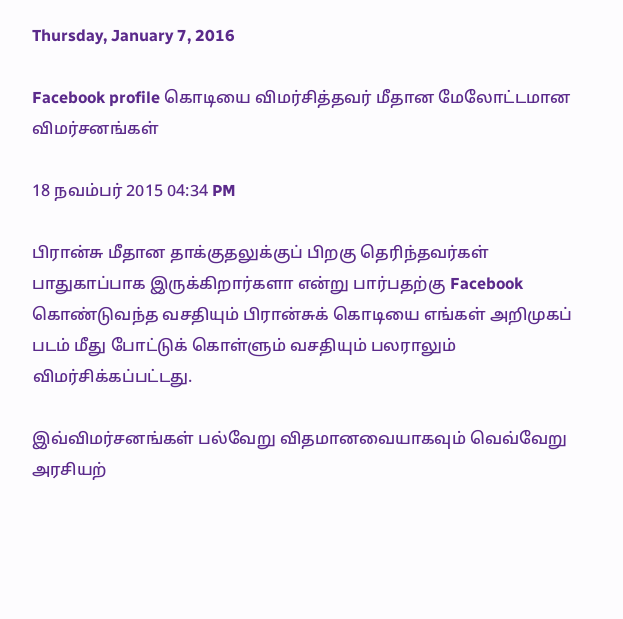Thursday, January 7, 2016

Facebook profile கொடியை விமர்சித்தவர் மீதான மேலோட்டமான விமர்சனங்கள்

18 நவம்பர் 2015 04:34 PM

பிரான்சு மீதான தாக்குதலுக்குப் பிறகு தெரிந்தவர்கள் பாதுகாப்பாக இருக்கிறார்களா என்று பார்பதற்கு Facebook கொண்டுவந்த வசதியும் பிரான்சுக் கொடியை எங்கள் அறிமுகப் படம் மீது போட்டுக் கொள்ளும் வசதியும் பலராலும் விமர்சிக்கப்பட்டது.

இவ்விமர்சனங்கள் பல்வேறு விதமானவையாகவும் வெவ்வேறு அரசியற்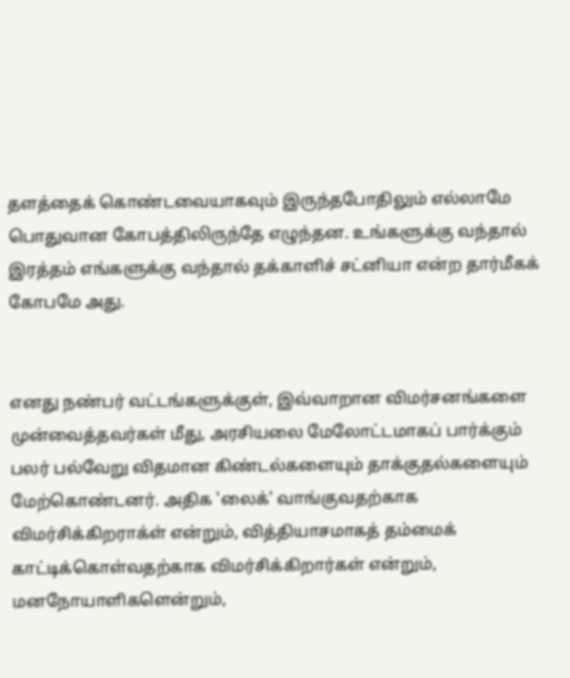தளத்தைக் கொண்டவையாகவும் இருந்தபோதிலும் எல்லாமே பொதுவான கோபத்திலிருந்தே எழுந்தன. உங்களுக்கு வந்தால் இரத்தம் எங்களுக்கு வந்தால் தக்காளிச் சட்னியா என்ற தார்மீகக் கோபமே அது.


எனது நண்பர் வட்டங்களுக்குள், இவ்வாறான விமர்சனங்களை முன்வைத்தவர்கள் மீது, அரசியலை மேலோட்டமாகப் பார்க்கும் பலர் பல்வேறு விதமான கிண்டல்களையும் தாக்குதல்களையும் மேற்கொண்டனர். அதிக 'லைக்' வாங்குவதற்காக விமர்சிக்கிறராக்ள் என்றும், வித்தியாசமாகத் தம்மைக் காட்டிக்கொள்வதற்காக விமர்சிக்கிறார்கள் என்றும், மனநோயாளிகளென்றும்,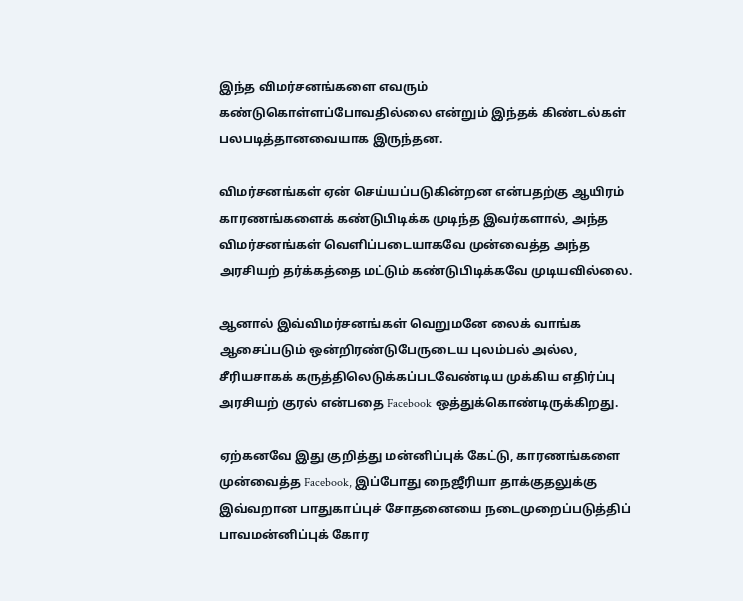இந்த விமர்சனங்களை எவரும் கண்டுகொள்ளப்போவதில்லை என்றும் இந்தக் கிண்டல்கள் பலபடித்தானவையாக இருந்தன.

விமர்சனங்கள் ஏன் செய்யப்படுகின்றன என்பதற்கு ஆயிரம் காரணங்களைக் கண்டுபிடிக்க முடிந்த இவர்களால், அந்த விமர்சனங்கள் வெளிப்படையாகவே முன்வைத்த அந்த அரசியற் தர்க்கத்தை மட்டும் கண்டுபிடிக்கவே முடியவில்லை.

ஆனால் இவ்விமர்சனங்கள் வெறுமனே லைக் வாங்க ஆசைப்படும் ஒன்றிரண்டுபேருடைய புலம்பல் அல்ல, சீரியசாகக் கருத்திலெடுக்கப்படவேண்டிய முக்கிய எதிர்ப்பு அரசியற் குரல் என்பதை Facebook ஒத்துக்கொண்டிருக்கிறது.

ஏற்கனவே இது குறித்து மன்னிப்புக் கேட்டு, காரணங்களை முன்வைத்த Facebook, இப்போது நைஜீரியா தாக்குதலுக்கு இவ்வறான பாதுகாப்புச் சோதனையை நடைமுறைப்படுத்திப் பாவமன்னிப்புக் கோர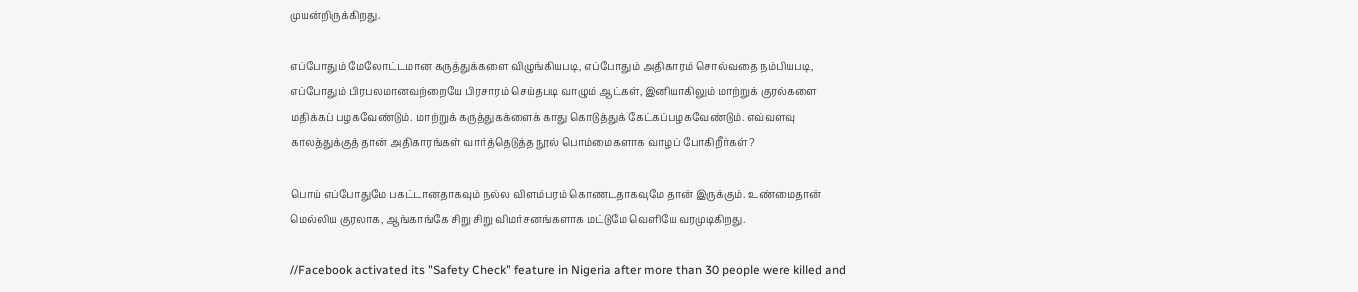முயன்றிருக்கிறது.

எப்போதும் மேலோட்டமான கருத்துக்களை விழுங்கியபடி, எப்போதும் அதிகாரம் சொல்வதை நம்பியபடி, எப்போதும் பிரபலமானவற்றையே பிரசாரம் செய்தபடி வாழும் ஆட்கள், இனியாகிலும் மாற்றுக் குரல்களை மதிக்கப் பழகவேண்டும். மாற்றுக் கருத்துகக்ளைக் காது கொடுத்துக் கேட்கப்பழகவேண்டும். எவ்வளவு காலத்துக்குத் தான் அதிகாரங்கள் வார்த்தெடுத்த நூல் பொம்மைகளாக வாழப் போகிறீர்கள்?

பொய் எப்போதுமே பகட்டானதாகவும் நல்ல விளம்பரம் கொணடதாகவுமே தான் இருக்கும். உண்மைதான் மெல்லிய குரலாக, ஆங்காங்கே சிறு சிறு விமர்சனங்களாக மட்டுமே வெளியே வரமுடிகிறது.

//Facebook activated its "Safety Check" feature in Nigeria after more than 30 people were killed and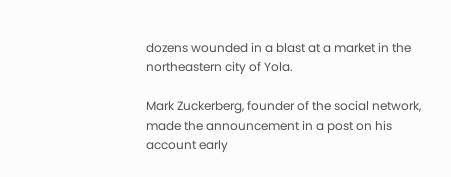dozens wounded in a blast at a market in the northeastern city of Yola.

Mark Zuckerberg, founder of the social network, made the announcement in a post on his account early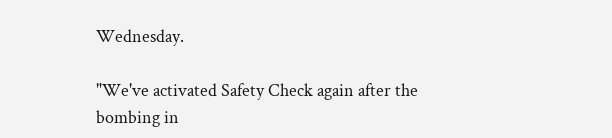Wednesday.

"We've activated Safety Check again after the bombing in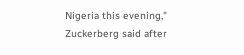Nigeria this evening," Zuckerberg said after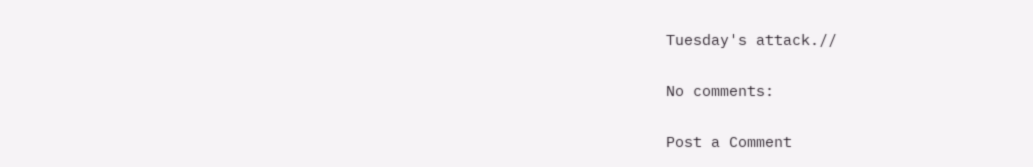Tuesday's attack.//

No comments:

Post a Comment